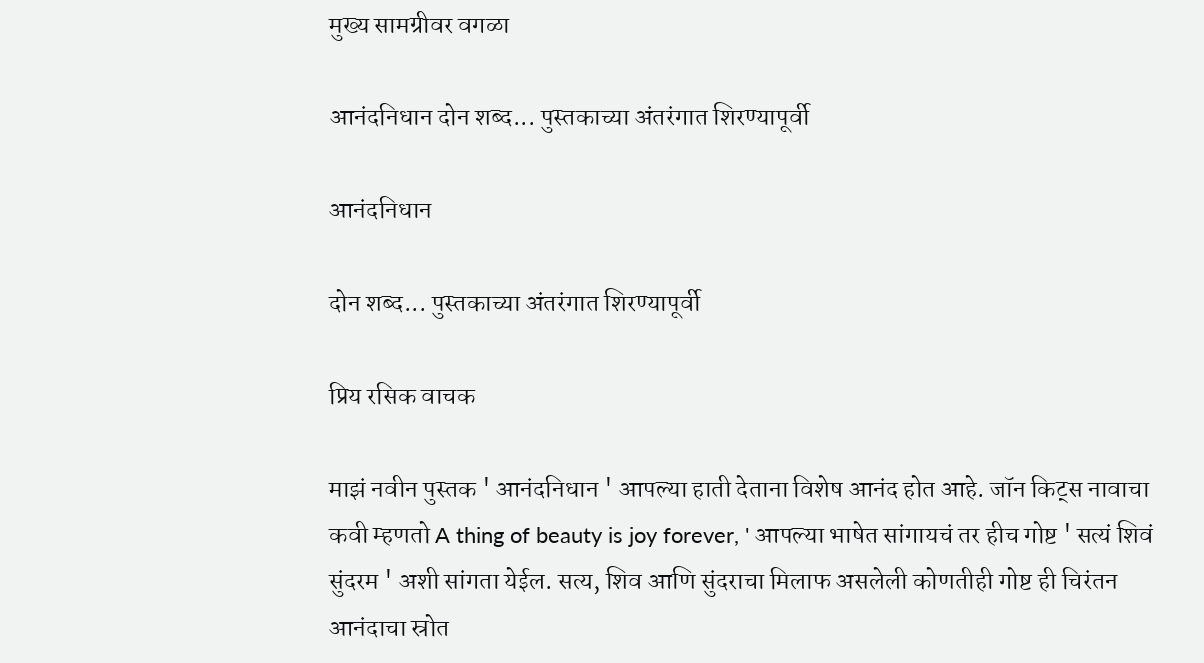मुख्य सामग्रीवर वगळा

आनंदनिधान दोन शब्द... पुस्तकाच्या अंतरंगात शिरण्यापूर्वी

आनंदनिधान

दोन शब्द... पुस्तकाच्या अंतरंगात शिरण्यापूर्वी

प्रिय रसिक वाचक

माझं नवीन पुस्तक ' आनंदनिधान ' आपल्या हाती देताना विशेष आनंद होत आहे. जॉन किट्स नावाचा कवी म्हणतो A thing of beauty is joy forever, ' आपल्या भाषेत सांगायचं तर हीच गोष्ट ' सत्यं शिवं सुंदरम ' अशी सांगता येईल. सत्य, शिव आणि सुंदराचा मिलाफ असलेली कोणतीही गोष्ट ही चिरंतन आनंदाचा स्रोत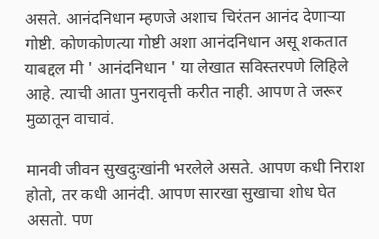असते. आनंदनिधान म्हणजे अशाच चिरंतन आनंद देणाऱ्या गोष्टी. कोणकोणत्या गोष्टी अशा आनंदनिधान असू शकतात याबद्दल मी ' आनंदनिधान ' या लेखात सविस्तरपणे लिहिले आहे. त्याची आता पुनरावृत्ती करीत नाही. आपण ते जरूर मुळातून वाचावं.

मानवी जीवन सुखदुःखांनी भरलेले असते. आपण कधी निराश होतो, तर कधी आनंदी. आपण सारखा सुखाचा शोध घेत असतो. पण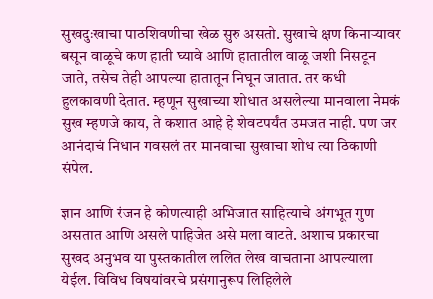सुखदुःखाचा पाठशिवणीचा खेळ सुरु असतो. सुखाचे क्षण किनाऱ्यावर बसून वाळूचे कण हाती घ्यावे आणि हातातील वाळू जशी निसटून जाते, तसेच तेही आपल्या हातातून निघून जातात. तर कधी हुलकावणी देतात. म्हणून सुखाच्या शोधात असलेल्या मानवाला नेमकं सुख म्हणजे काय, ते कशात आहे हे शेवटपर्यंत उमजत नाही. पण जर आनंदाचं निधान गवसलं तर मानवाचा सुखाचा शोध त्या ठिकाणी संपेल.

ज्ञान आणि रंजन हे कोणत्याही अभिजात साहित्याचे अंगभूत गुण असतात आणि असले पाहिजेत असे मला वाटते. अशाच प्रकारचा सुखद अनुभव या पुस्तकातील ललित लेख वाचताना आपल्याला येईल. विविध विषयांवरचे प्रसंगानुरूप लिहिलेले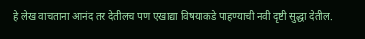हे लेख वाचताना आनंद तर देतीलच पण एखाद्या विषयाकडे पाहण्याची नवी दृष्टी सुद्धा देतील.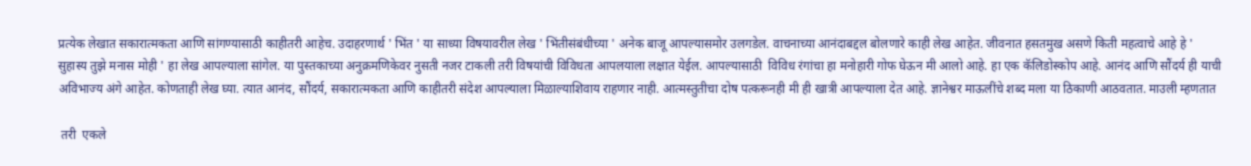प्रत्येक लेखात सकारात्मकता आणि सांगण्यासाठी काहीतरी आहेच. उदाहरणार्थ ' भिंत ' या साध्या विषयावरील लेख ' भिंतीसंबंधीच्या ' अनेक बाजू आपल्यासमोर उलगडेल. वाचनाच्या आनंदाबद्दल बोलणारे काही लेख आहेत. जीवनात हसतमुख असणे किती महत्वाचे आहे हे ' सुहास्य तुझे मनास मोही ' हा लेख आपल्याला सांगेल. या पुस्तकाच्या अनुक्रमणिकेवर नुसती नजर टाकली तरी विषयांची विविधता आपलयाला लक्षात येईल. आपल्यासाठी  विविध रंगांचा हा मनोहारी गोफ घेऊन मी आलो आहे. हा एक कॅलिडोस्कोप आहे. आनंद आणि सौंदर्य ही याची अविभाज्य अंगे आहेत. कोणताही लेख घ्या. त्यात आनंद, सौंदर्य, सकारात्मकता आणि काहीतरी संदेश आपल्याला मिळाल्याशिवाय राहणार नाही. आत्मस्तुतीचा दोष पत्करूनही मी ही खात्री आपल्याला देत आहे. ज्ञानेश्वर माऊलींचे शब्द मला या ठिकाणी आठवतात. माउली म्हणतात

 तरी  एकले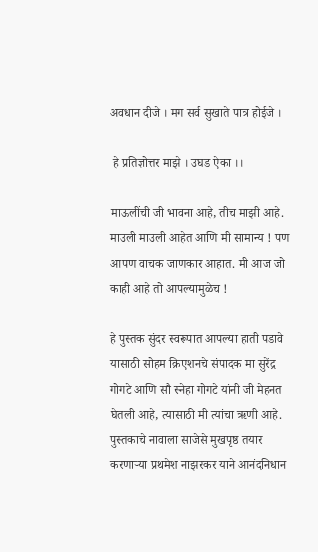अवधान दीजे । मग सर्व सुखाते पात्र होईजे ।

 हे प्रतिज्ञोत्तर माझे । उघड ऐका ।।

माऊलींची जी भावना आहे, तीच माझी आहे. माउली माउली आहेत आणि मी सामान्य ! पण आपण वाचक जाणकार आहात. मी आज जो काही आहे तो आपल्यामुळेच !

हे पुस्तक सुंदर स्वरूपात आपल्या हाती पडावे यासाठी सोहम क्रिएशनचे संपादक मा सुरेंद्र गोगटे आणि सौ स्नेहा गोगटे यांनी जी मेहनत घेतली आहे, त्यासाठी मी त्यांचा ऋणी आहे. पुस्तकाचे नावाला साजेसे मुखपृष्ठ तयार करणाऱ्या प्रथमेश नाझरकर याने आनंदनिधान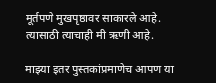मूर्तपणे मुखपृष्ठावर साकारले आहे. त्यासाठी त्याचाही मी ऋणी आहे.

माझ्या इतर पुस्तकांप्रमाणेच आपण या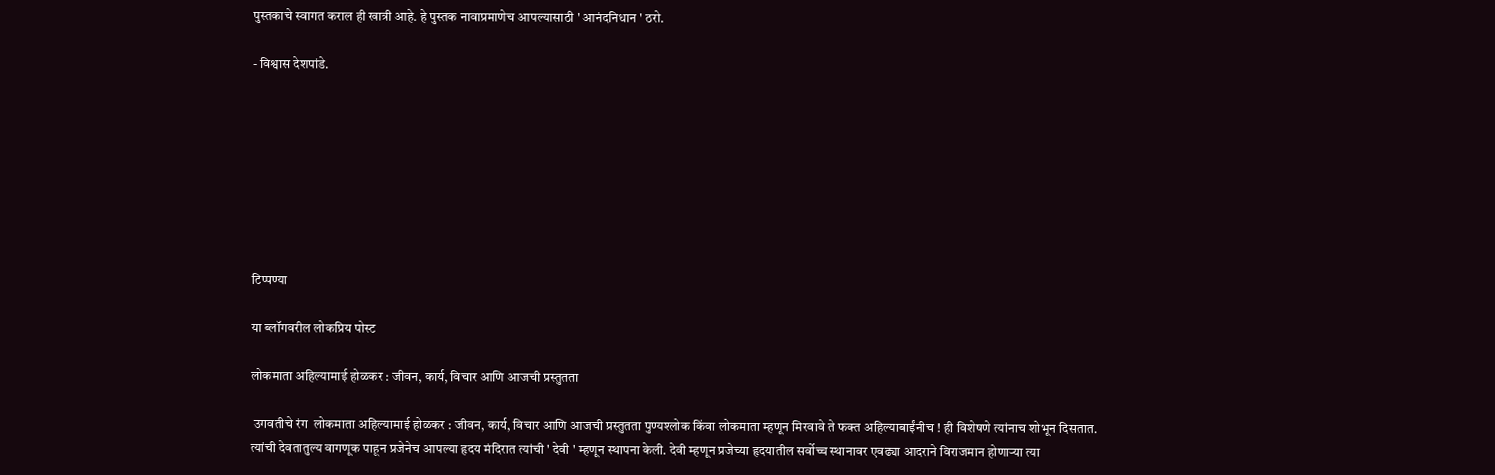पुस्तकाचे स्वागत कराल ही खात्री आहे. हे पुस्तक नावाप्रमाणेच आपल्यासाठी ' आनंदनिधान ' ठरो.

- विश्वास देशपांडे.








टिप्पण्या

या ब्लॉगवरील लोकप्रिय पोस्ट

लोकमाता अहिल्यामाई होळकर : जीवन, कार्य, विचार आणि आजची प्रस्तुतता

 उगवतीचे रंग  लोकमाता अहिल्यामाई होळकर : जीवन, कार्य, विचार आणि आजची प्रस्तुतता पुण्यश्लोक किंवा लोकमाता म्हणून मिरवावे ते फक्त अहिल्याबाईंनीच ! ही विशेषणे त्यांनाच शोभून दिसतात. त्यांची देवतातुल्य वागणूक पाहून प्रजेनेच आपल्या हृदय मंदिरात त्यांची ' देवी ' म्हणून स्थापना केली. देवी म्हणून प्रजेच्या हृदयातील सर्वोच्च स्थानावर एवढ्या आदराने विराजमान होणाऱ्या त्या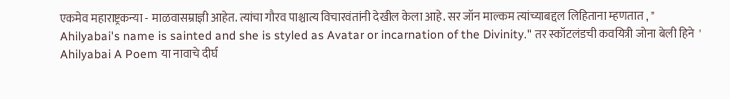एकमेव महाराष्ट्रकन्या - माळवासम्राज्ञी आहेत. त्यांचा गौरव पाश्चात्य विचारवंतांनी देखील केला आहे. सर जॉन माल्कम त्यांच्याबद्दल लिहिताना म्हणतात , " Ahilyabai's name is sainted and she is styled as Avatar or incarnation of the Divinity." तर स्कॉटलंडची कवयित्री जोना बेली हिने  ' Ahilyabai A Poem या नावाचे दीर्घ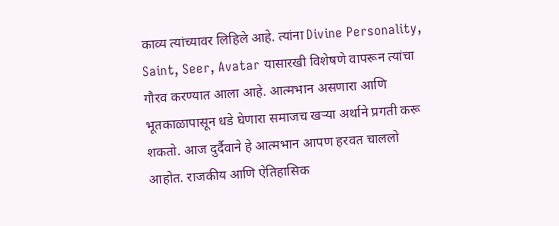काव्य त्यांच्यावर लिहिले आहे. त्यांना Divine Personality, Saint, Seer, Avatar यासारखी विशेषणे वापरून त्यांचा गौरव करण्यात आला आहे. आत्मभान असणारा आणि भूतकाळापासून धडे घेणारा समाजच खऱ्या अर्थाने प्रगती करू शकतो. आज दुर्दैवाने हे आत्मभान आपण हरवत चाललो आहोत. राजकीय आणि ऐतिहासिक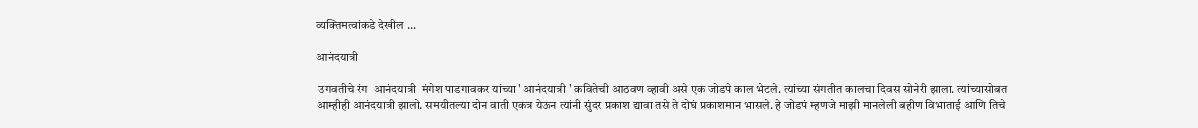व्यक्तिमत्वांकडे देखील ...

आनंदयात्री

 उगवतीचे रंग  आनंदयात्री  मंगेश पाडगावकर यांच्या ' आनंदयात्री ' कवितेची आठवण व्हावी असे एक जोडपे काल भेटले. त्यांच्या संगतीत कालचा दिवस सोनेरी झाला. त्यांच्यासोबत आम्हीही आनंदयात्री झालो. समयीतल्या दोन वाती एकत्र येऊन त्यांनी सुंदर प्रकाश द्यावा तसे ते दोघं प्रकाशमान भासले. हे जोडपं म्हणजे माझी मानलेली बहीण विभाताई आणि तिचे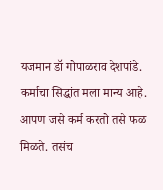यजमान डॉ गोपाळराव देशपांडे. कर्माचा सिद्धांत मला मान्य आहे. आपण जसे कर्म करतो तसे फळ मिळते. तसंच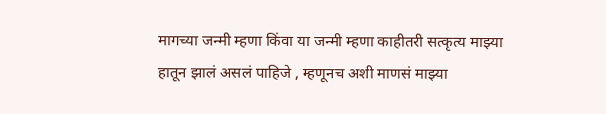मागच्या जन्मी म्हणा किंवा या जन्मी म्हणा काहीतरी सत्कृत्य माझ्या हातून झालं असलं पाहिजे , म्हणूनच अशी माणसं माझ्या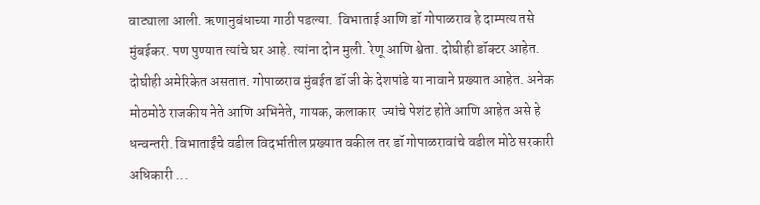वाट्याला आली. ऋणानुबंधाच्या गाठी पडल्या.  विभाताई आणि डॉ गोपाळराव हे दाम्पत्य तसे मुंबईकर. पण पुण्यात त्यांचे घर आहे. त्यांना दोन मुली. रेणू आणि श्वेता. दोघीही डॉक्टर आहेत. दोघीही अमेरिकेत असतात. गोपाळराव मुंबईत डॉ जी के देशपांडे या नावाने प्रख्यात आहेत. अनेक मोठमोठे राजकीय नेते आणि अभिनेते, गायक, कलाकार  ज्यांचे पेशंट होते आणि आहेत असे हे धन्वन्तरी. विभाताईंचे वडील विदर्भातील प्रख्यात वकील तर डॉ गोपाळरावांचे वडील मोठे सरकारी अधिकारी ...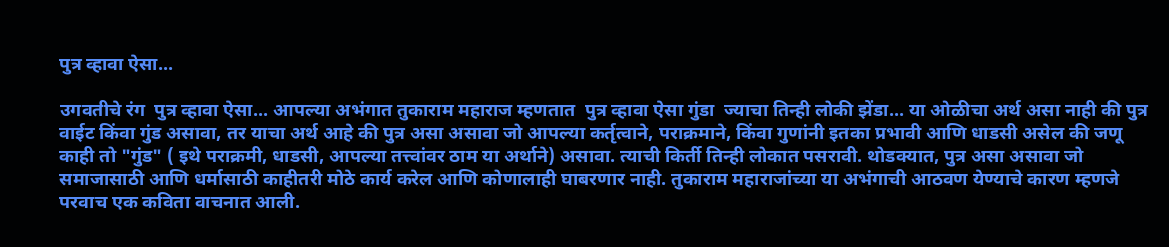पुत्र व्हावा ऐसा...

उगवतीचे रंग  पुत्र व्हावा ऐसा... आपल्या अभंगात तुकाराम महाराज म्हणतात  पुत्र व्हावा ऐसा गुंडा  ज्याचा तिन्ही लोकी झेंडा... या ओळीचा अर्थ असा नाही की पुत्र वाईट किंवा गुंड असावा, तर याचा अर्थ आहे की पुत्र असा असावा जो आपल्या कर्तृत्वाने, पराक्रमाने, किंवा गुणांनी इतका प्रभावी आणि धाडसी असेल की जणू काही तो "गुंड" ( इथे पराक्रमी, धाडसी, आपल्या तत्त्वांवर ठाम या अर्थाने) असावा. त्याची किर्ती तिन्ही लोकात पसरावी. थोडक्यात, पुत्र असा असावा जो समाजासाठी आणि धर्मासाठी काहीतरी मोठे कार्य करेल आणि कोणालाही घाबरणार नाही. तुकाराम महाराजांच्या या अभंगाची आठवण येण्याचे कारण म्हणजे परवाच एक कविता वाचनात आली.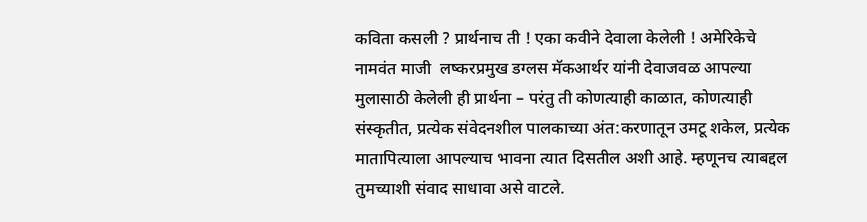कविता कसली ? प्रार्थनाच ती ! एका कवीने देवाला केलेली ! अमेरिकेचे नामवंत माजी  लष्करप्रमुख डग्लस मॅकआर्थर यांनी देवाजवळ आपल्या मुलासाठी केलेली ही प्रार्थना – परंतु ती कोणत्याही काळात, कोणत्याही संस्कृतीत, प्रत्येक संवेदनशील पालकाच्या अंत:करणातून उमटू शकेल, प्रत्येक मातापित्याला आपल्याच भावना त्यात दिसतील अशी आहे. म्हणूनच त्याबद्दल तुमच्याशी संवाद साधावा असे वाटले.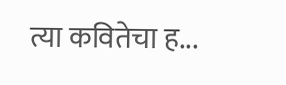त्या कवितेचा ह...